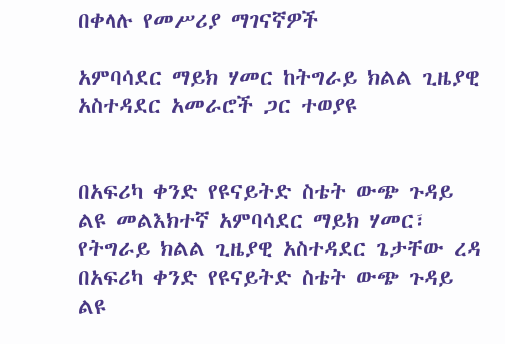በቀላሉ የመሥሪያ ማገናኛዎች

አምባሳደር ማይክ ሃመር ከትግራይ ክልል ጊዜያዊ አስተዳደር አመራሮች ጋር ተወያዩ


በአፍሪካ ቀንድ የዩናይትድ ስቴት ውጭ ጉዳይ ልዩ መልእክተኛ አምባሳደር ማይክ ሃመር፣ የትግራይ ክልል ጊዜያዊ አስተዳደር ጌታቸው ረዳ
በአፍሪካ ቀንድ የዩናይትድ ስቴት ውጭ ጉዳይ ልዩ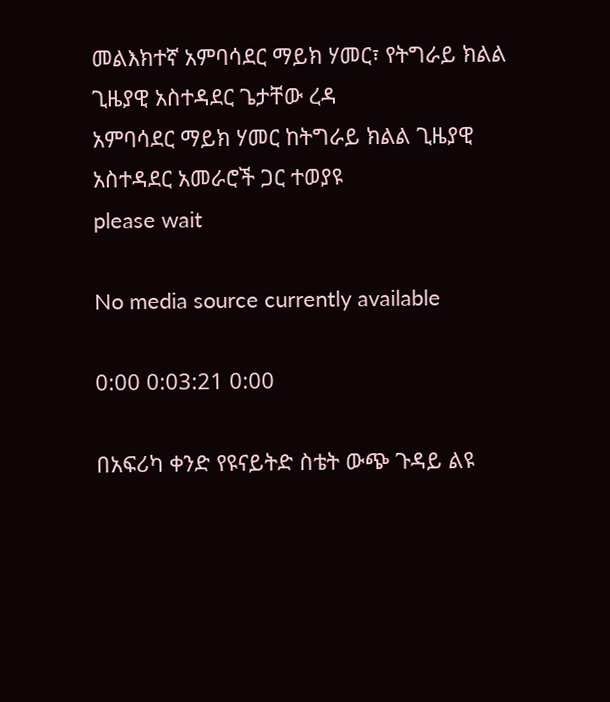መልእክተኛ አምባሳደር ማይክ ሃመር፣ የትግራይ ክልል ጊዜያዊ አስተዳደር ጌታቸው ረዳ
አምባሳደር ማይክ ሃመር ከትግራይ ክልል ጊዜያዊ አስተዳደር አመራሮች ጋር ተወያዩ
please wait

No media source currently available

0:00 0:03:21 0:00

በአፍሪካ ቀንድ የዩናይትድ ስቴት ውጭ ጉዳይ ልዩ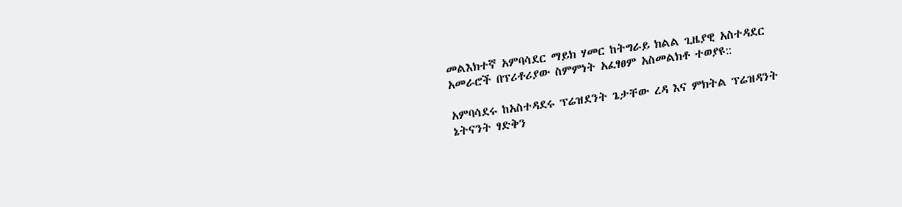መልእክተኛ አምባሳደር ማይክ ሃመር ከትግራይ ክልል ጊዜያዊ አስተዳደር አመራሮች በፕሪቶሪያው ስምምነት አፈፃፀም አስመልክቶ ተወያዩ::

አምባሳደሩ ከአስተዳደሩ ፕሬዝደንት ጌታቸው ረዳ እና ምክትል ፕሬዝዳንት ኔትናንት ፃድቅን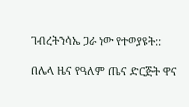ገብረትንሳኤ ጋራ ነው የተወያዩት::

በሌላ ዜና የዓለም ጤና ድርጅት ዋና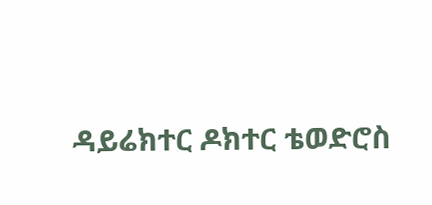ዳይሬክተር ዶክተር ቴወድሮስ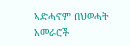ኣድሓኖም በህወሓት አመራሮች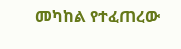መካከል የተፈጠረው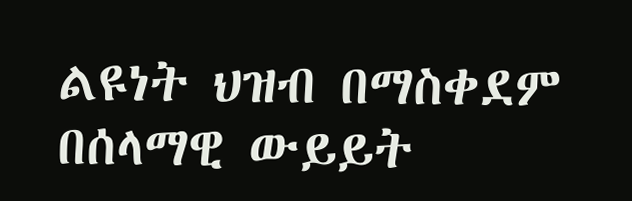ልዩነት ህዝብ በማስቀደም በሰላማዊ ውይይት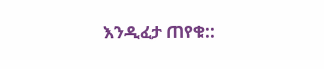እንዲፈታ ጠየቁ::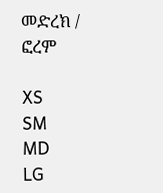መድረክ / ፎረም

XS
SM
MD
LG